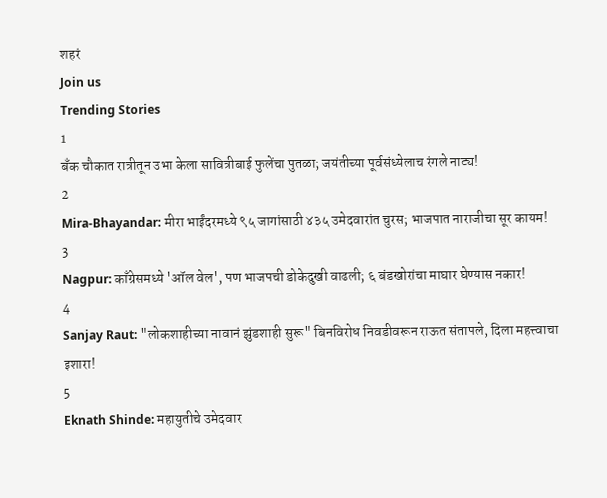शहरं
Join us
Trending Stories
1
बँक चौकात रात्रीतून उभा केला सावित्रीबाई फुलेंचा पुतळा; जयंतीच्या पूर्वसंध्येलाच रंगले नाट्य!
2
Mira-Bhayandar: मीरा भाईंदरमध्ये ९५ जागांसाठी ४३५ उमेदवारांत चुरस; भाजपात नाराजीचा सूर कायम!
3
Nagpur: काँग्रेसमध्ये 'ऑल वेल', पण भाजपची डोकेदुखी वाढली; ६ बंडखोरांचा माघार घेण्यास नकार!
4
Sanjay Raut: "लोकशाहीच्या नावानं झुंडशाही सुरू" बिनविरोध निवडीवरून राऊत संतापले, दिला महत्त्वाचा इशारा!
5
Eknath Shinde: महायुतीचे उमेदवार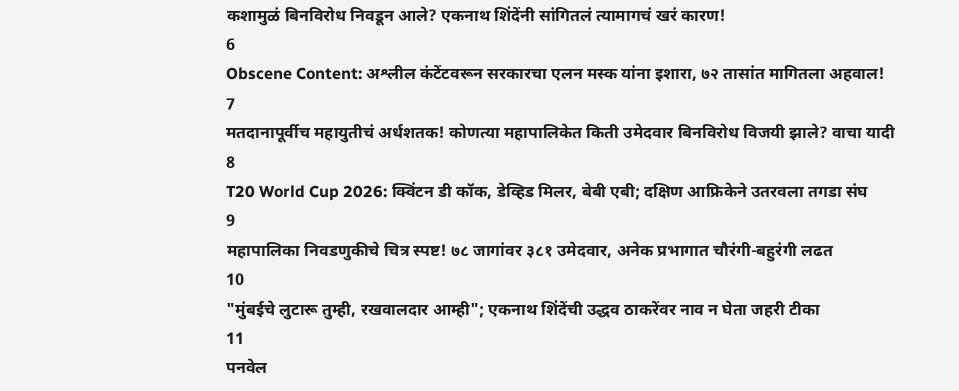कशामुळं बिनविरोध निवडून आले? एकनाथ शिंदेंनी सांगितलं त्यामागचं खरं कारण!
6
Obscene Content: अश्लील कंटेंटवरून सरकारचा एलन मस्क यांना इशारा, ७२ तासांत मागितला अहवाल!
7
मतदानापूर्वीच महायुतीचं अर्धशतक! कोणत्या महापालिकेत किती उमेदवार बिनविरोध विजयी झाले? वाचा यादी
8
T20 World Cup 2026: क्विंटन डी कॉक, डेव्हिड मिलर, बेबी एबी; दक्षिण आफ्रिकेने उतरवला तगडा संघ
9
महापालिका निवडणुकीचे चित्र स्पष्ट! ७८ जागांवर ३८१ उमेदवार, अनेक प्रभागात चौरंगी-बहुरंगी लढत
10
"मुंबईचे लुटारू तुम्ही, रखवालदार आम्ही"; एकनाथ शिंदेंची उद्धव ठाकरेंवर नाव न घेता जहरी टीका
11
पनवेल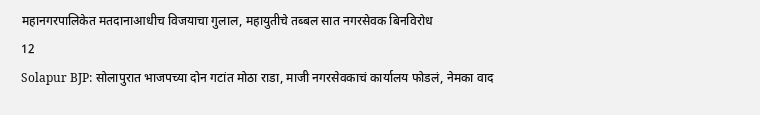महानगरपालिकेत मतदानाआधीच विजयाचा गुलाल, महायुतीचे तब्बल सात नगरसेवक बिनविरोध
12
Solapur BJP: सोलापुरात भाजपच्या दोन गटांत मोठा राडा, माजी नगरसेवकाचं कार्यालय फोडलं, नेमका वाद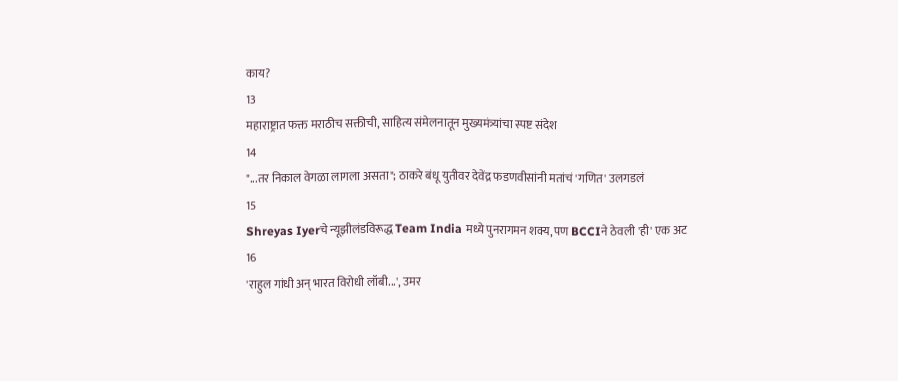काय?
13
महाराष्ट्रात फक्त मराठीच सक्तीची, साहित्य संमेलनातून मुख्यमंत्र्यांचा स्पष्ट संदेश
14
"...तर निकाल वेगळा लागला असता"; ठाकरे बंधू युतीवर देवेंद्र फडणवीसांनी मतांचं 'गणित' उलगडलं
15
Shreyas Iyerचे न्यूझीलंडविरूद्ध Team India मध्ये पुनरागमन शक्य, पण BCCIने ठेवली 'ही' एक अट
16
'राहुल गांधी अन् भारत विरोधी लॉबी...', उमर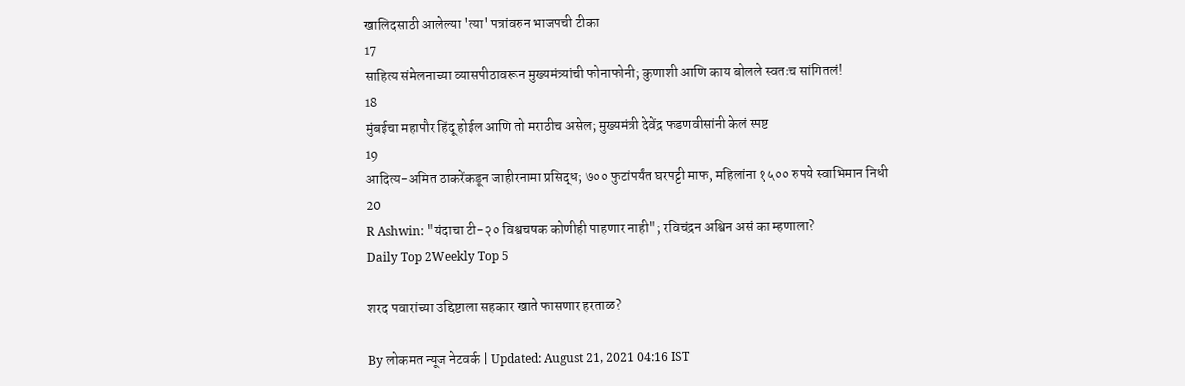खालिदसाठी आलेल्या 'त्या' पत्रांवरुन भाजपची टीका
17
साहित्य संमेलनाच्या व्यासपीठावरून मुख्यमंत्र्यांची फोनाफोनी; कुणाशी आणि काय बोलले स्वतःच सांगितलं!
18
मुंबईचा महापौर हिंदू होईल आणि तो मराठीच असेल; मुख्यमंत्री देवेंद्र फडणवीसांनी केलं स्पष्ट
19
आदित्य-अमित ठाकरेंकडून जाहीरनामा प्रसिद्ध; ७०० फुटांपर्यंत घरपट्टी माफ, महिलांना १५०० रुपये स्वाभिमान निधी
20
R Ashwin: "यंदाचा टी-२० विश्वचषक कोणीही पाहणार नाही"; रविचंद्रन अश्विन असं का म्हणाला?
Daily Top 2Weekly Top 5

शरद पवारांच्या उद्दिष्टाला सहकार खाते फासणार हरताळ?

By लोकमत न्यूज नेटवर्क | Updated: August 21, 2021 04:16 IST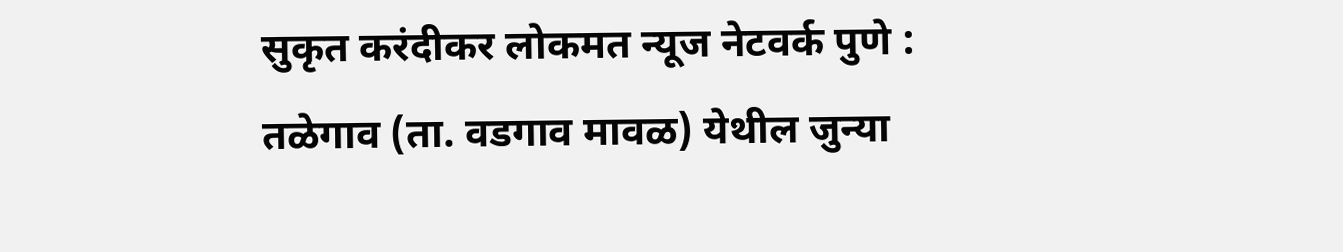सुकृत करंदीकर लोकमत न्यूज नेटवर्क पुणे : तळेगाव (ता. वडगाव मावळ) येथील जुन्या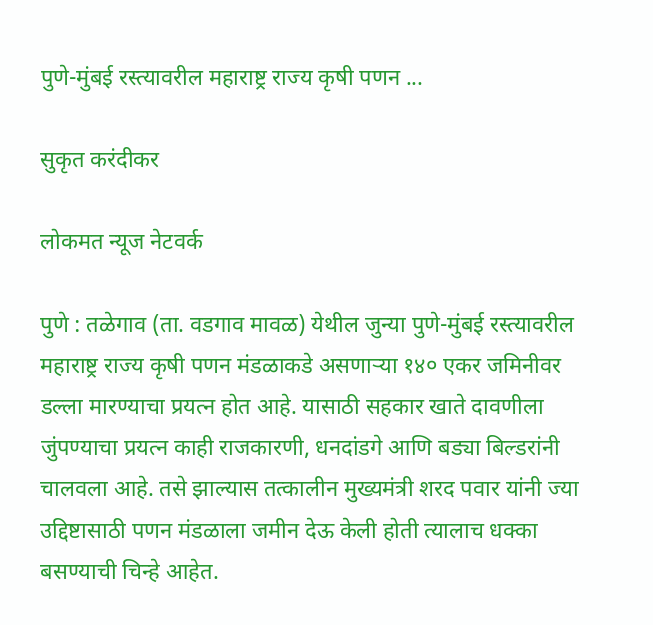पुणे-मुंबई रस्त्यावरील महाराष्ट्र राज्य कृषी पणन ...

सुकृत करंदीकर

लोकमत न्यूज नेटवर्क

पुणे : तळेगाव (ता. वडगाव मावळ) येथील जुन्या पुणे-मुंबई रस्त्यावरील महाराष्ट्र राज्य कृषी पणन मंडळाकडे असणाऱ्या १४० एकर जमिनीवर डल्ला मारण्याचा प्रयत्न होत आहे. यासाठी सहकार खाते दावणीला जुंपण्याचा प्रयत्न काही राजकारणी, धनदांडगे आणि बड्या बिल्डरांनी चालवला आहे. तसे झाल्यास तत्कालीन मुख्यमंत्री शरद पवार यांनी ज्या उद्दिष्टासाठी पणन मंडळाला जमीन देऊ केली होती त्यालाच धक्का बसण्याची चिन्हे आहेत.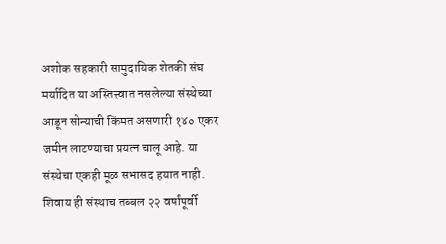अशोक सहकारी सामुदायिक शेतकी संघ मर्यादित या अस्तित्त्वात नसलेल्या संस्थेच्या आडून सोन्याची किंमत असणारी १४० एकर जमीन लाटण्याचा प्रयत्न चालू आहे. या संस्थेचा एकही मूळ सभासद हयात नाही. शिवाय ही संस्थाच तब्बल २२ वर्षांपूर्वी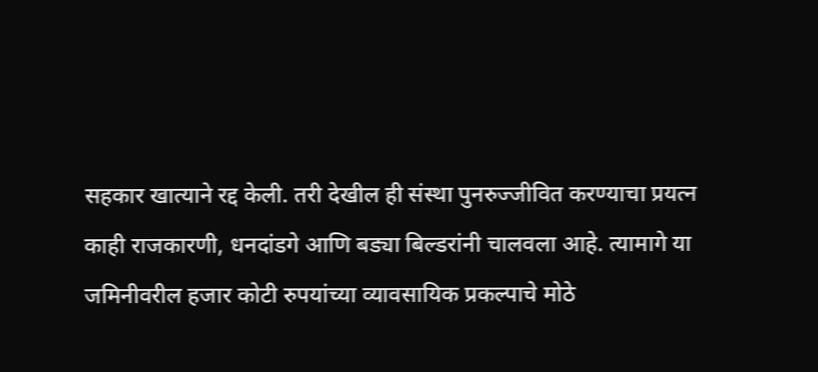सहकार खात्याने रद्द केली. तरी देखील ही संस्था पुनरुज्जीवित करण्याचा प्रयत्न काही राजकारणी, धनदांडगे आणि बड्या बिल्डरांनी चालवला आहे. त्यामागे या जमिनीवरील हजार कोटी रुपयांच्या व्यावसायिक प्रकल्पाचे मोठे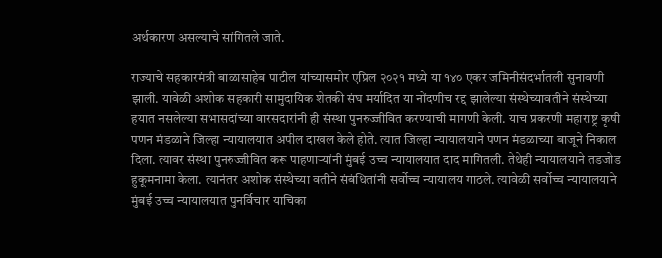अर्थकारण असल्याचे सांगितले जाते.

राज्याचे सहकारमंत्री बाळासाहेब पाटील यांच्यासमोर एप्रिल २०२१ मध्ये या १४० एकर जमिनीसंदर्भातली सुनावणी झाली. यावेळी अशोक सहकारी सामुदायिक शेतकी संघ मर्यादित या नोंदणीच रद्द झालेल्या संस्थेच्यावतीने संस्थेच्या हयात नसलेल्या सभासदांच्या वारसदारांनी ही संस्था पुनरुज्जीवित करण्याची मागणी केली. याच प्रकरणी महाराष्ट्र कृषी पणन मंडळाने जिल्हा न्यायालयात अपील दाखल केले होते. त्यात जिल्हा न्यायालयाने पणन मंडळाच्या बाजूने निकाल दिला. त्यावर संस्था पुनरुज्जीवित करू पाहणाऱ्यांनी मुंबई उच्च न्यायालयात दाद मागितली. तेथेही न्यायालयाने तडजोड हुकूमनामा केला. त्यानंतर अशोक संस्थेच्या वतीने संबंधितांनी सर्वोच्च न्यायालय गाठले. त्यावेळी सर्वोच्च न्यायालयाने मुंबई उच्च न्यायालयात पुनर्विचार याचिका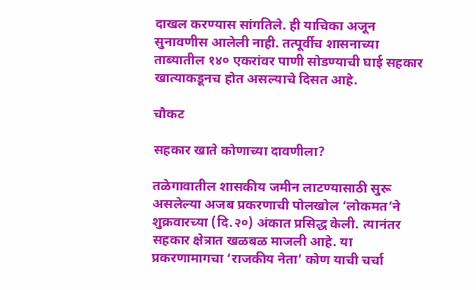दाखल करण्यास सांगतिले. ही याचिका अजून सुनावणीस आलेली नाही. तत्पूर्वीच शासनाच्या ताब्यातील १४० एकरांवर पाणी सोडण्याची घाई सहकार खात्याकडूनच होत असल्याचे दिसत आहे.

चौकट

सहकार खाते कोणाच्या दावणीला?

तळेगावातील शासकीय जमीन लाटण्यासाठी सुरू असलेल्या अजब प्रकरणाची पोलखोल ‘लोकमत’ने शुक्रवारच्या (दि.२०) अंकात प्रसिद्ध केली. त्यानंतर सहकार क्षेत्रात खळबळ माजली आहे. या प्रकरणामागचा ‘राजकीय नेता’ कोण याची चर्चा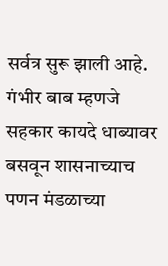सर्वत्र सुरू झाली आहे. गंभीर बाब म्हणजे सहकार कायदे धाब्यावर बसवून शासनाच्याच पणन मंडळाच्या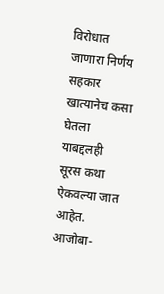विरोधात जाणारा निर्णय सहकार खात्यानेच कसा घेतला याबद्दलही सूरस कथा ऐकवल्या जात आहेत. आजोबा-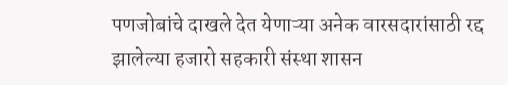पणजोबांचे दाखले देत येणाऱ्या अनेक वारसदारांसाठी रद्द झालेल्या हजारो सहकारी संस्था शासन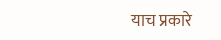याच प्रकारे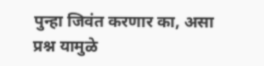पुन्हा जिवंत करणार का, असा प्रश्न यामुळे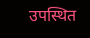उपस्थित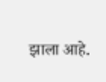झाला आहे.